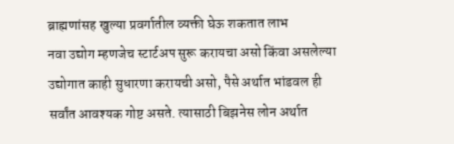ब्राह्मणांसह खुल्या प्रवर्गातील व्यक्ती घेऊ शकतात लाभ
नवा उद्योग म्हणजेच स्टार्टअप सुरू करायचा असो किंवा असलेल्या उद्योगात काही सुधारणा करायची असो, पैसे अर्थात भांडवल ही सर्वांत आवश्यक गोष्ट असते. त्यासाठी बिझनेस लोन अर्थात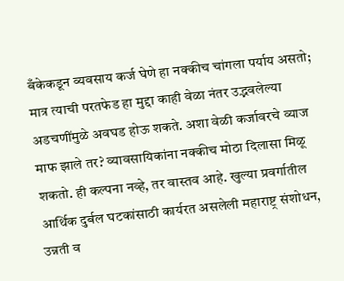बँकेकडून व्यवसाय कर्ज घेणे हा नक्कीच चांगला पर्याय असतो; मात्र त्याची परतफेड हा मुद्दा काही वेळा नंतर उद्भवलेल्या अडचणींमुळे अवघड होऊ शकते. अशा वेळी कर्जावरचे व्याज माफ झाले तर? व्यावसायिकांना नक्कीच मोठा दिलासा मिळू शकतो. ही कल्पना नव्हे, तर वास्तव आहे. खुल्या प्रवर्गातील आर्थिक दुर्बल घटकांसाठी कार्यरत असलेली महाराष्ट्र संशोधन, उन्नती व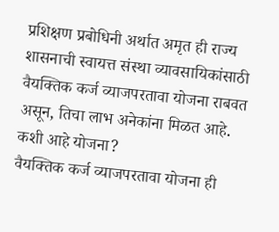प्रशिक्षण प्रबोधिनी अर्थात अमृत ही राज्य शासनाची स्वायत्त संस्था व्यावसायिकांसाठी वैयक्तिक कर्ज व्याजपरतावा योजना राबवत असून, तिचा लाभ अनेकांना मिळत आहे.
कशी आहे योजना?
वैयक्तिक कर्ज व्याजपरतावा योजना ही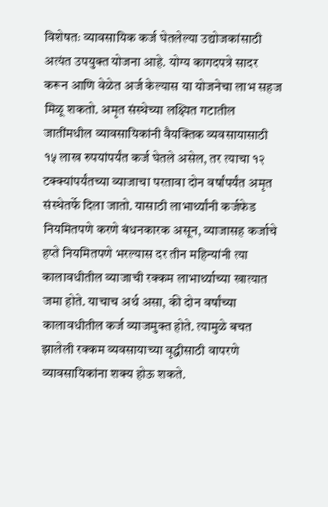विशेषतः व्यावसायिक कर्ज घेतलेल्या उद्योजकांसाठी अत्यंत उपयुक्त योजना आहे. योग्य कागदपत्रे सादर करून आणि वेळेत अर्ज केल्यास या योजनेचा लाभ सहज मिळू शकतो. अमृत संस्थेच्या लक्ष्यित गटातील जातींमधील व्यावसायिकांनी वैयक्तिक व्यवसायासाठी १५ लाख रुपयांपर्यंत कर्ज घेतले असेल, तर त्याचा १२ टक्क्यांपर्यंतच्या व्याजाचा परतावा दोन वर्षांपर्यंत अमृत संस्थेतर्फे दिला जातो. यासाठी लाभार्थ्यांनी कर्जफेड नियमितपणे करणे बंधनकारक असून, व्याजासह कर्जाचे हप्ते नियमितपणे भरल्यास दर तीन महिन्यांनी त्या कालावधीतील व्याजाची रक्कम लाभार्थ्याच्या खात्यात जमा होते. याचाच अर्थ असा, की दोन वर्षांच्या कालावधीतील कर्ज व्याजमुक्त होते. त्यामुळे बचत झालेली रक्कम व्यवसायाच्या वृद्धीसाठी वापरणे व्यावसायिकांना शक्य होऊ शकते.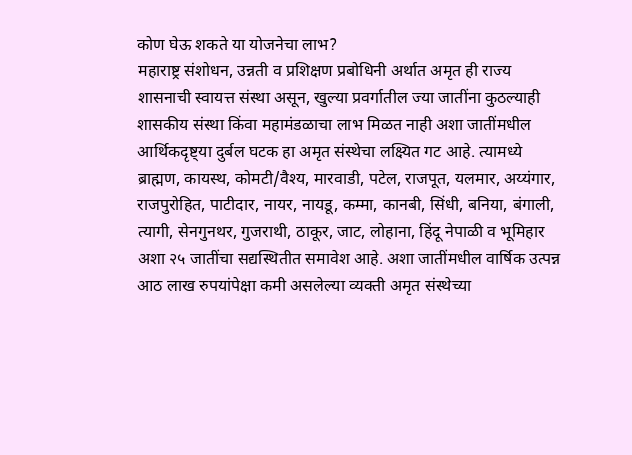कोण घेऊ शकते या योजनेचा लाभ?
महाराष्ट्र संशोधन, उन्नती व प्रशिक्षण प्रबोधिनी अर्थात अमृत ही राज्य शासनाची स्वायत्त संस्था असून, खुल्या प्रवर्गातील ज्या जातींना कुठल्याही शासकीय संस्था किंवा महामंडळाचा लाभ मिळत नाही अशा जातींमधील आर्थिकदृष्ट्या दुर्बल घटक हा अमृत संस्थेचा लक्ष्यित गट आहे. त्यामध्ये ब्राह्मण, कायस्थ, कोमटी/वैश्य, मारवाडी, पटेल, राजपूत, यलमार, अय्यंगार, राजपुरोहित, पाटीदार, नायर, नायडू, कम्मा, कानबी, सिंधी, बनिया, बंगाली, त्यागी, सेनगुनथर, गुजराथी, ठाकूर, जाट, लोहाना, हिंदू नेपाळी व भूमिहार अशा २५ जातींचा सद्यस्थितीत समावेश आहे. अशा जातींमधील वार्षिक उत्पन्न आठ लाख रुपयांपेक्षा कमी असलेल्या व्यक्ती अमृत संस्थेच्या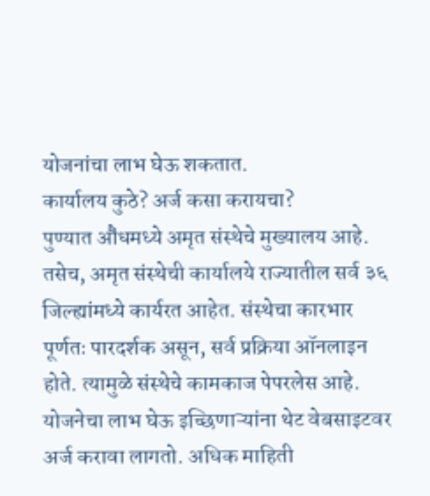योजनांचा लाभ घेऊ शकतात.
कार्यालय कुठे? अर्ज कसा करायचा?
पुण्यात औंधमध्ये अमृत संस्थेचे मुख्यालय आहे. तसेच, अमृत संस्थेची कार्यालये राज्यातील सर्व ३६ जिल्ह्यांमध्ये कार्यरत आहेत. संस्थेचा कारभार पूर्णतः पारदर्शक असून, सर्व प्रक्रिया ऑनलाइन होते. त्यामुळे संस्थेचे कामकाज पेपरलेस आहे. योजनेचा लाभ घेऊ इच्छिणाऱ्यांना थेट वेबसाइटवर अर्ज करावा लागतो. अधिक माहिती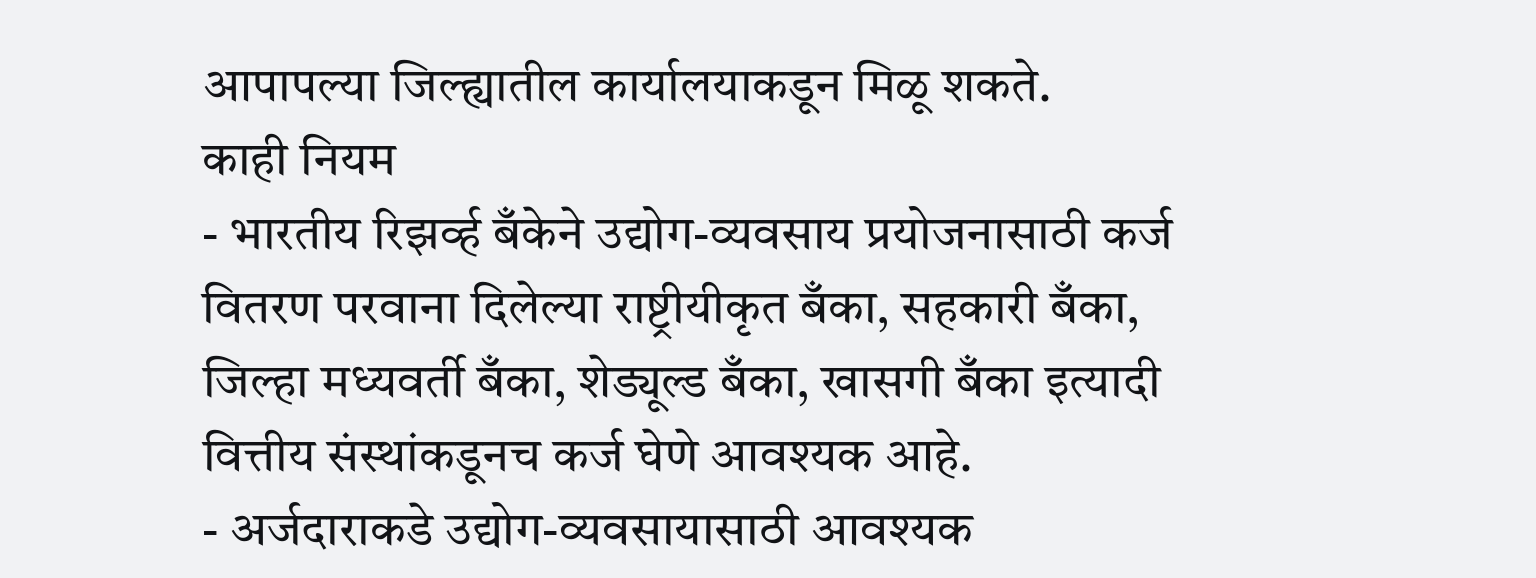आपापल्या जिल्ह्यातील कार्यालयाकडून मिळू शकते.
काही नियम
- भारतीय रिझर्व्ह बँकेने उद्योग-व्यवसाय प्रयोजनासाठी कर्ज वितरण परवाना दिलेल्या राष्ट्रीयीकृत बँका, सहकारी बँका, जिल्हा मध्यवर्ती बँका, शेड्यूल्ड बँका, खासगी बँका इत्यादी वित्तीय संस्थांकडूनच कर्ज घेणे आवश्यक आहे.
- अर्जदाराकडे उद्योग-व्यवसायासाठी आवश्यक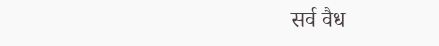सर्व वैध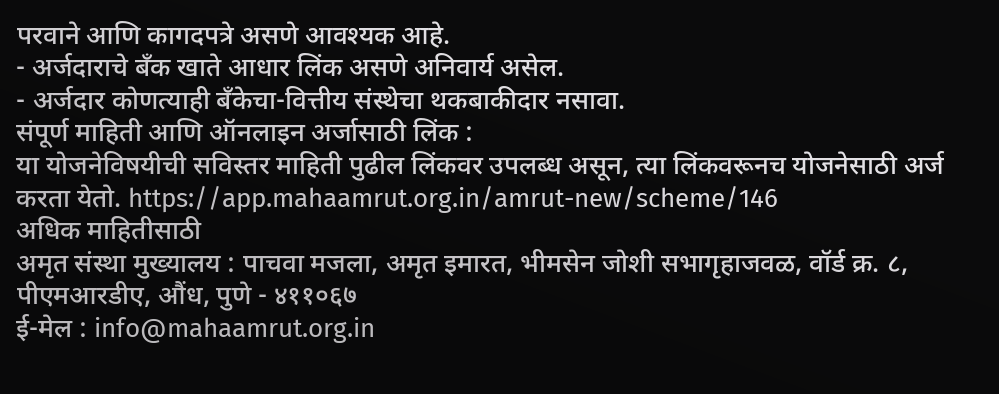परवाने आणि कागदपत्रे असणे आवश्यक आहे.
- अर्जदाराचे बँक खाते आधार लिंक असणे अनिवार्य असेल.
- अर्जदार कोणत्याही बँकेचा-वित्तीय संस्थेचा थकबाकीदार नसावा.
संपूर्ण माहिती आणि ऑनलाइन अर्जासाठी लिंक :
या योजनेविषयीची सविस्तर माहिती पुढील लिंकवर उपलब्ध असून, त्या लिंकवरूनच योजनेसाठी अर्ज करता येतो. https://app.mahaamrut.org.in/amrut-new/scheme/146
अधिक माहितीसाठी
अमृत संस्था मुख्यालय : पाचवा मजला, अमृत इमारत, भीमसेन जोशी सभागृहाजवळ, वॉर्ड क्र. ८, पीएमआरडीए, औंध, पुणे - ४११०६७
ई-मेल : info@mahaamrut.org.in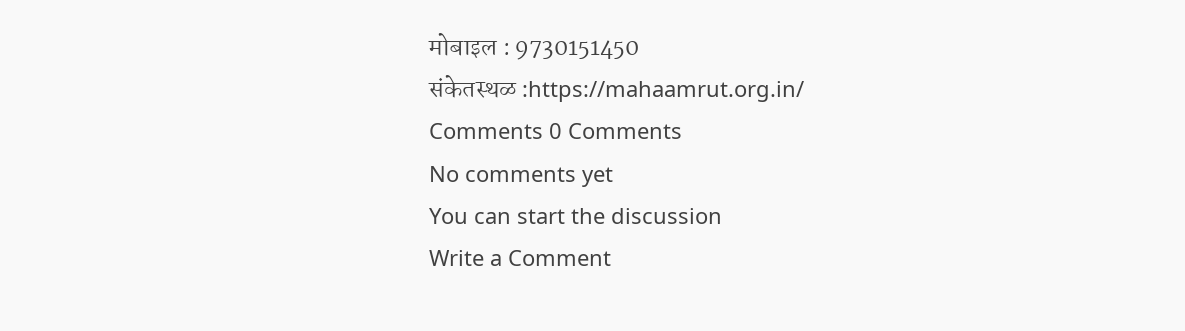मोबाइल : 9730151450
संकेतस्थळ :https://mahaamrut.org.in/
Comments 0 Comments
No comments yet
You can start the discussion
Write a Comment